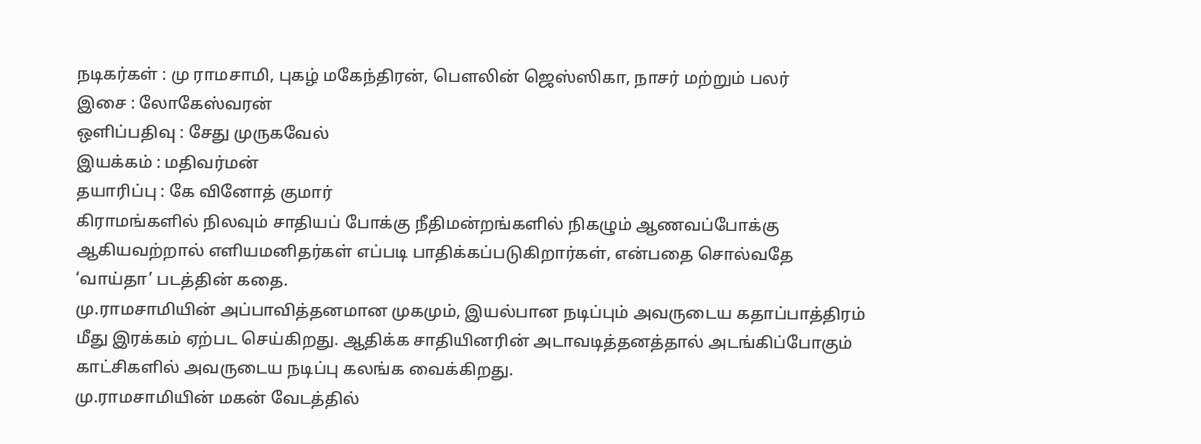நடிகர்கள் : மு ராமசாமி, புகழ் மகேந்திரன், பௌலின் ஜெஸ்ஸிகா, நாசர் மற்றும் பலர்
இசை : லோகேஸ்வரன்
ஒளிப்பதிவு : சேது முருகவேல்
இயக்கம் : மதிவர்மன்
தயாரிப்பு : கே வினோத் குமார்
கிராமங்களில் நிலவும் சாதியப் போக்கு நீதிமன்றங்களில் நிகழும் ஆணவப்போக்கு ஆகியவற்றால் எளியமனிதர்கள் எப்படி பாதிக்கப்படுகிறார்கள், என்பதை சொல்வதே ‘வாய்தா’ படத்தின் கதை.
மு.ராமசாமியின் அப்பாவித்தனமான முகமும், இயல்பான நடிப்பும் அவருடைய கதாப்பாத்திரம் மீது இரக்கம் ஏற்பட செய்கிறது. ஆதிக்க சாதியினரின் அடாவடித்தனத்தால் அடங்கிப்போகும் காட்சிகளில் அவருடைய நடிப்பு கலங்க வைக்கிறது.
மு.ராமசாமியின் மகன் வேடத்தில்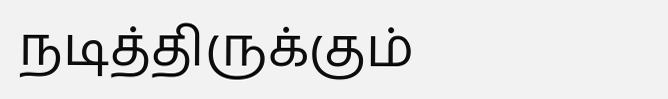நடித்திருக்கும்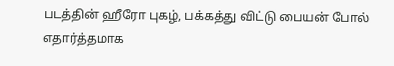படத்தின் ஹீரோ புகழ், பக்கத்து விட்டு பையன் போல் எதார்த்தமாக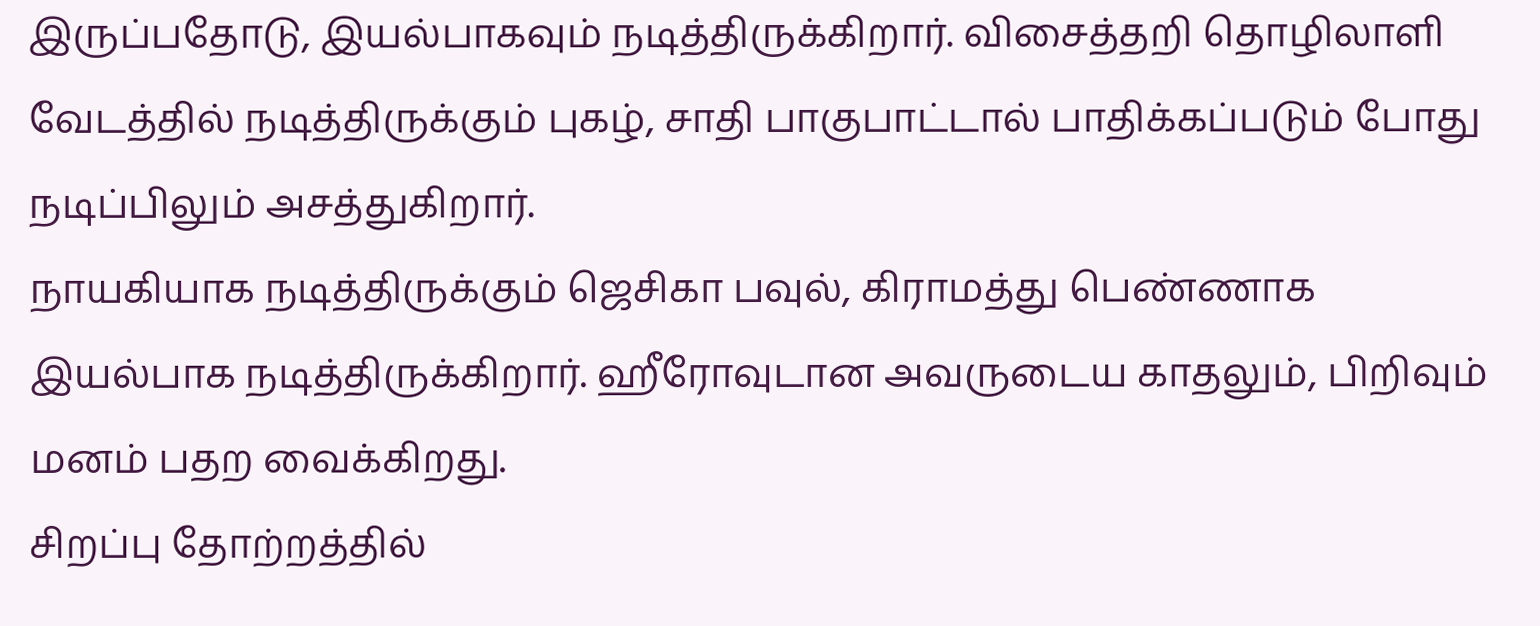இருப்பதோடு, இயல்பாகவும் நடித்திருக்கிறார். விசைத்தறி தொழிலாளி வேடத்தில் நடித்திருக்கும் புகழ், சாதி பாகுபாட்டால் பாதிக்கப்படும் போது நடிப்பிலும் அசத்துகிறார்.
நாயகியாக நடித்திருக்கும் ஜெசிகா பவுல், கிராமத்து பெண்ணாக இயல்பாக நடித்திருக்கிறார். ஹீரோவுடான அவருடைய காதலும், பிறிவும் மனம் பதற வைக்கிறது.
சிறப்பு தோற்றத்தில்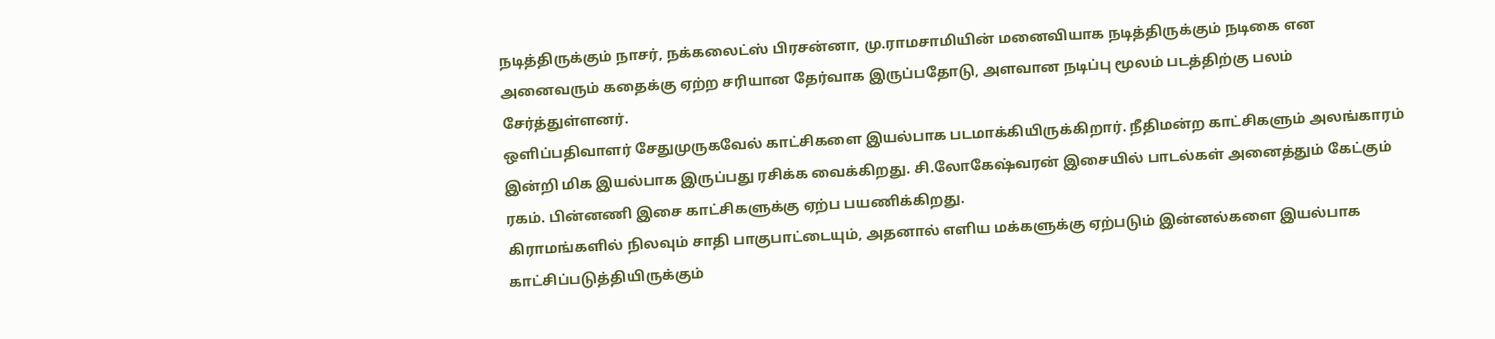நடித்திருக்கும் நாசர், நக்கலைட்ஸ் பிரசன்னா, மு.ராமசாமியின் மனைவியாக நடித்திருக்கும் நடிகை என அனைவரும் கதைக்கு ஏற்ற சரியான தேர்வாக இருப்பதோடு, அளவான நடிப்பு மூலம் படத்திற்கு பலம் சேர்த்துள்ளனர்.
ஒளிப்பதிவாளர் சேதுமுருகவேல் காட்சிகளை இயல்பாக படமாக்கியிருக்கிறார். நீதிமன்ற காட்சிகளும் அலங்காரம் இன்றி மிக இயல்பாக இருப்பது ரசிக்க வைக்கிறது. சி.லோகேஷ்வரன் இசையில் பாடல்கள் அனைத்தும் கேட்கும் ரகம். பின்னணி இசை காட்சிகளுக்கு ஏற்ப பயணிக்கிறது.
கிராமங்களில் நிலவும் சாதி பாகுபாட்டையும், அதனால் எளிய மக்களுக்கு ஏற்படும் இன்னல்களை இயல்பாக காட்சிப்படுத்தியிருக்கும்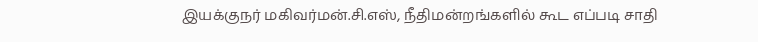இயக்குநர் மகிவர்மன்.சி.எஸ், நீதிமன்றங்களில் கூட எப்படி சாதி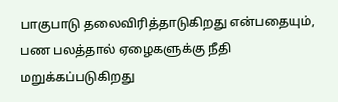பாகுபாடு தலைவிரித்தாடுகிறது என்பதையும், பண பலத்தால் ஏழைகளுக்கு நீதி மறுக்கப்படுகிறது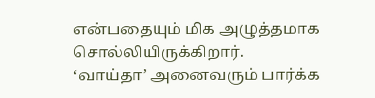என்பதையும் மிக அழுத்தமாக சொல்லியிருக்கிறார்.
‘வாய்தா’ அனைவரும் பார்க்க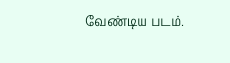வேண்டிய படம்.